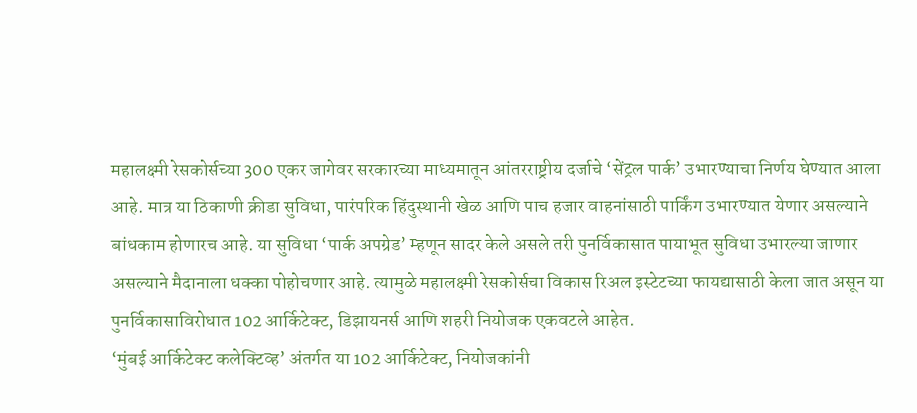महालक्ष्मी रेसकोर्सच्या 300 एकर जागेवर सरकारच्या माध्यमातून आंतरराष्ट्रीय दर्जाचे ‘सेंट्रल पार्क’ उभारण्याचा निर्णय घेण्यात आला आहे. मात्र या ठिकाणी क्रीडा सुविधा, पारंपरिक हिंदुस्थानी खेळ आणि पाच हजार वाहनांसाठी पार्किंग उभारण्यात येणार असल्याने बांधकाम होणारच आहे. या सुविधा ‘पार्क अपग्रेड’ म्हणून सादर केले असले तरी पुनर्विकासात पायाभूत सुविधा उभारल्या जाणार असल्याने मैदानाला धक्का पोहोचणार आहे. त्यामुळे महालक्ष्मी रेसकोर्सचा विकास रिअल इस्टेटच्या फायद्यासाठी केला जात असून या पुनर्विकासाविरोधात 102 आर्किटेक्ट, डिझायनर्स आणि शहरी नियोजक एकवटले आहेत.
‘मुंबई आर्किटेक्ट कलेक्टिव्ह’ अंतर्गत या 102 आर्किटेक्ट, नियोजकांनी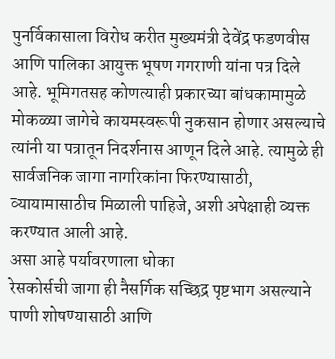पुनर्विकासाला विरोध करीत मुख्यमंत्री देवेंद्र फडणवीस आणि पालिका आयुक्त भूषण गगराणी यांना पत्र दिले आहे. भूमिगतसह कोणत्याही प्रकारच्या बांधकामामुळे मोकळ्या जागेचे कायमस्वरूपी नुकसान होणार असल्याचे त्यांनी या पत्रातून निदर्शनास आणून दिले आहे. त्यामुळे ही सार्वजनिक जागा नागरिकांना फिरण्यासाठी, व्यायामासाठीच मिळाली पाहिजे, अशी अपेक्षाही व्यक्त करण्यात आली आहे.
असा आहे पर्यावरणाला धोका
रेसकोर्सची जागा ही नैसर्गिक सच्छिद्र पृष्टभाग असल्याने पाणी शोषण्यासाठी आणि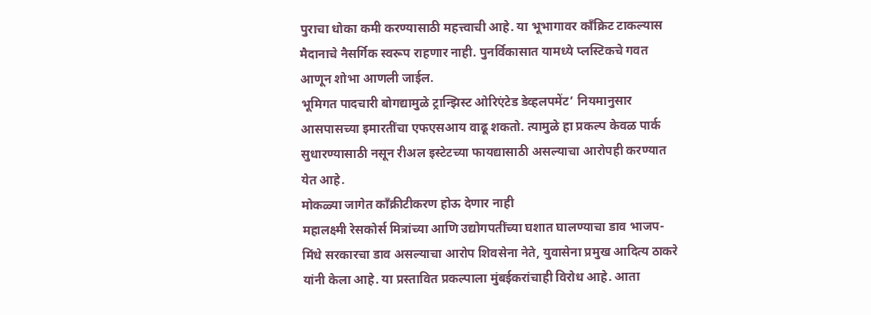पुराचा धोका कमी करण्यासाठी महत्त्वाची आहे. या भूभागावर काँक्रिट टाकल्यास मैदानाचे नैसर्गिक स्वरूप राहणार नाही. पुनर्विकासात यामध्ये प्लस्टिकचे गवत आणून शोभा आणली जाईल.
भूमिगत पादचारी बोगद्यामुळे ट्रान्झिस्ट ओरिएंटेड डेव्हलपमेंट’ नियमानुसार आसपासच्या इमारतींचा एफएसआय वाढू शकतो. त्यामुळे हा प्रकल्प केवळ पार्क सुधारण्यासाठी नसून रीअल इस्टेटच्या फायद्यासाठी असल्याचा आरोपही करण्यात येत आहे.
मोकळ्या जागेत काँक्रीटीकरण होऊ देणार नाही
महालक्ष्मी रेसकोर्स मित्रांच्या आणि उद्योगपतींच्या घशात घालण्याचा डाव भाजप-मिंधे सरकारचा डाव असल्याचा आरोप शिवसेना नेते, युवासेना प्रमुख आदित्य ठाकरे यांनी केला आहे. या प्रस्तावित प्रकल्पाला मुंबईकरांचाही विरोध आहे. आता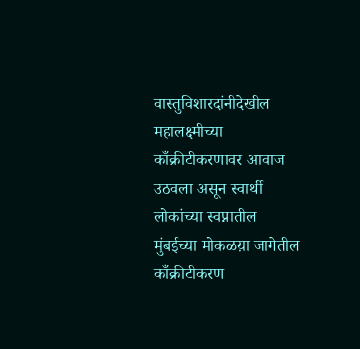वास्तुविशारदांनीदेखील महालक्ष्मीच्या काँक्रीटीकरणावर आवाज उठवला असून स्वार्थी लोकांच्या स्वप्नातील मुंबईच्या मोकळय़ा जागेतील काँक्रीटीकरण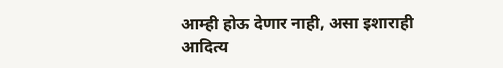आम्ही होऊ देणार नाही, असा इशाराही आदित्य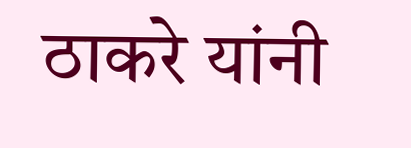ठाकरे यांनी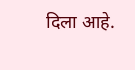दिला आहे.